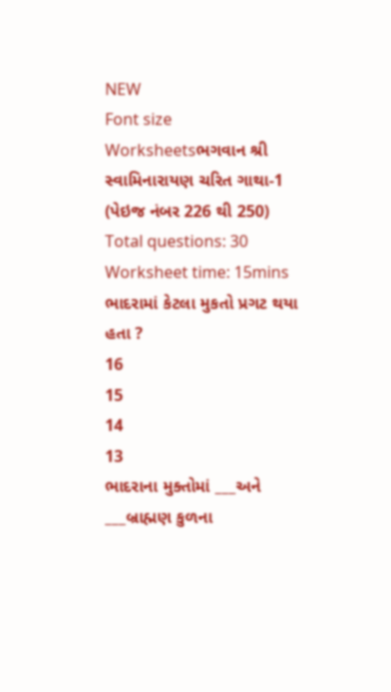NEW
Font size
Worksheetsભગવાન શ્રી સ્વામિનારાયણ ચરિત ગાથા-1 (પેઇજ નંબર 226 થી 250)
Total questions: 30
Worksheet time: 15mins
ભાદરામાં કેટલા મુકતો પ્રગટ થયા હતા ?
16
15
14
13
ભાદરાના મુક્તોમાં ___અને ___બ્રાહ્મણ કુળના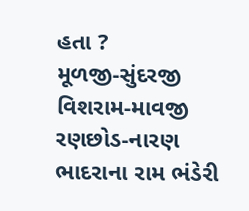હતા ?
મૂળજી-સુંદરજી
વિશરામ-માવજી
રણછોડ-નારણ
ભાદરાના રામ ભંડેરી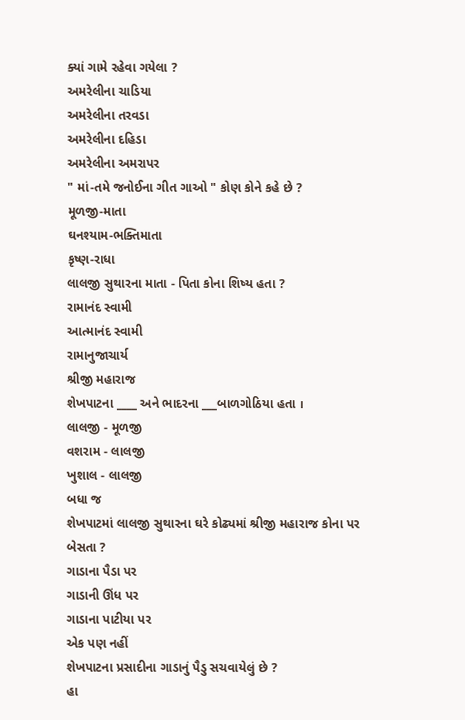ક્યાં ગામે રહેવા ગયેલા ?
અમરેલીના ચાડિયા
અમરેલીના તરવડા
અમરેલીના દહિડા
અમરેલીના અમરાપર
" માં-તમે જનોઈના ગીત ગાઓ " કોણ કોને કહે છે ?
મૂળજી-માતા
ઘનશ્યામ-ભક્તિમાતા
કૃષ્ણ-રાધા
લાલજી સુથારના માતા - પિતા કોના શિષ્ય હતા ?
રામાનંદ સ્વામી
આત્માનંદ સ્વામી
રામાનુજાચાર્ય
શ્રીજી મહારાજ
શેખપાટના ____ અને ભાદરના ___બાળગોઠિયા હતા ।
લાલજી - મૂળજી
વશરામ - લાલજી
ખુશાલ - લાલજી
બધા જ
શેખપાટમાં લાલજી સુથારના ઘરે કોઢ્યમાં શ્રીજી મહારાજ કોના પર બેસતા ?
ગાડાના પૈડા પર
ગાડાની ઊંધ પર
ગાડાના પાટીયા પર
એક પણ નહીં
શેખપાટના પ્રસાદીના ગાડાનું પૈડુ સચવાયેલું છે ?
હા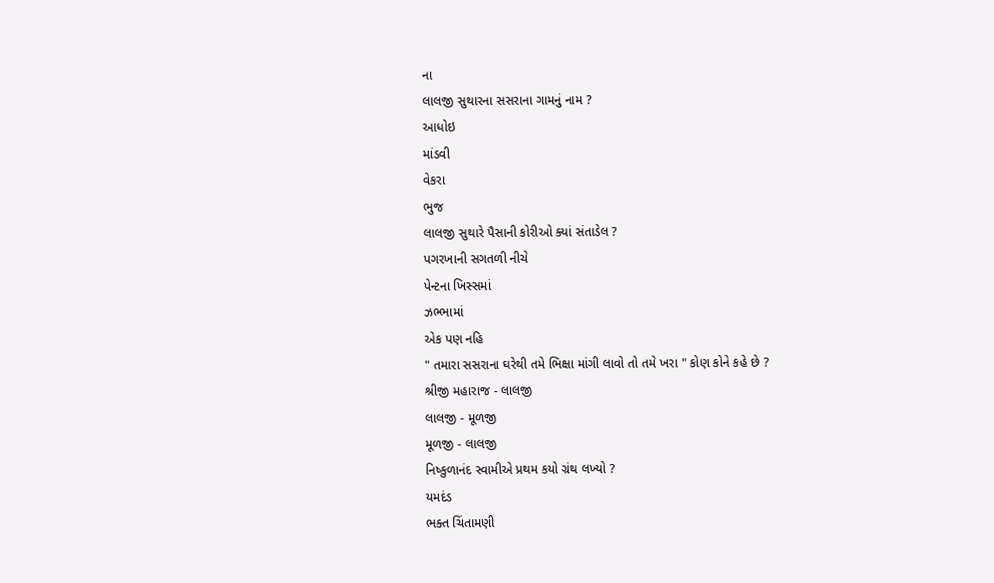ના
લાલજી સુથારના સસરાના ગામનું નામ ?
આધોઇ
માંડવી
વેકરા
ભુજ
લાલજી સુથારે પૈસાની કોરીઓ ક્યાં સંતાડેલ ?
પગરખાની સગતળી નીચે
પેન્ટના ખિસ્સમાં
ઝભ્ભામાં
એક પણ નહિ
" તમારા સસરાના ઘરેથી તમે ભિક્ષા માંગી લાવો તો તમે ખરા " કોણ કોને કહે છે ?
શ્રીજી મહારાજ - લાલજી
લાલજી - મૂળજી
મૂળજી - લાલજી
નિષ્કુળાનંદ સ્વામીએ પ્રથમ કયો ગ્રંથ લખ્યો ?
યમદંડ
ભક્ત ચિંતામણી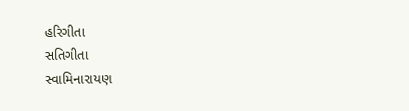હરિગીતા
સતિગીતા
સ્વામિનારાયણ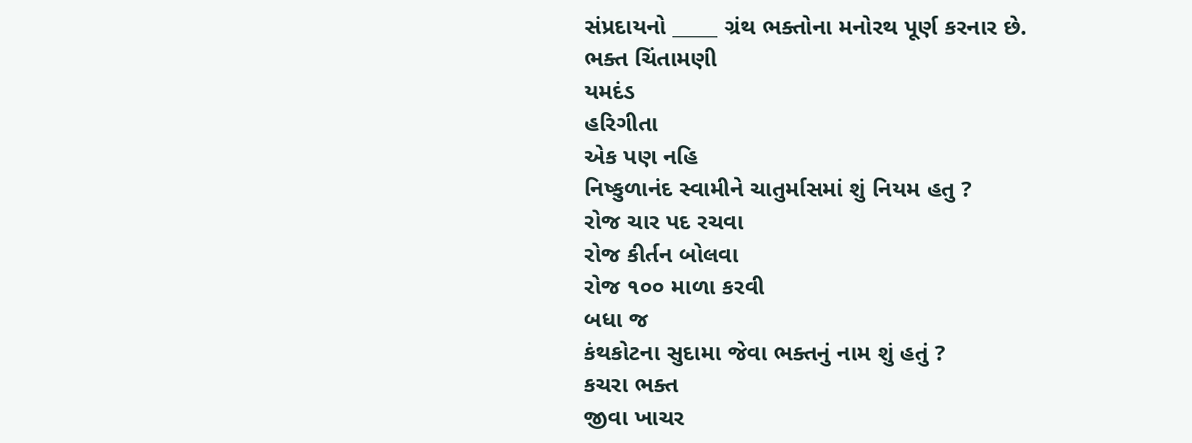સંપ્રદાયનો _____ ગ્રંથ ભક્તોના મનોરથ પૂર્ણ કરનાર છે.
ભક્ત ચિંતામણી
યમદંડ
હરિગીતા
એક પણ નહિ
નિષ્કુળાનંદ સ્વામીને ચાતુર્માસમાં શું નિયમ હતુ ?
રોજ ચાર પદ રચવા
રોજ કીર્તન બોલવા
રોજ ૧૦૦ માળા કરવી
બધા જ
કંથકોટના સુદામા જેવા ભક્તનું નામ શું હતું ?
કચરા ભક્ત
જીવા ખાચર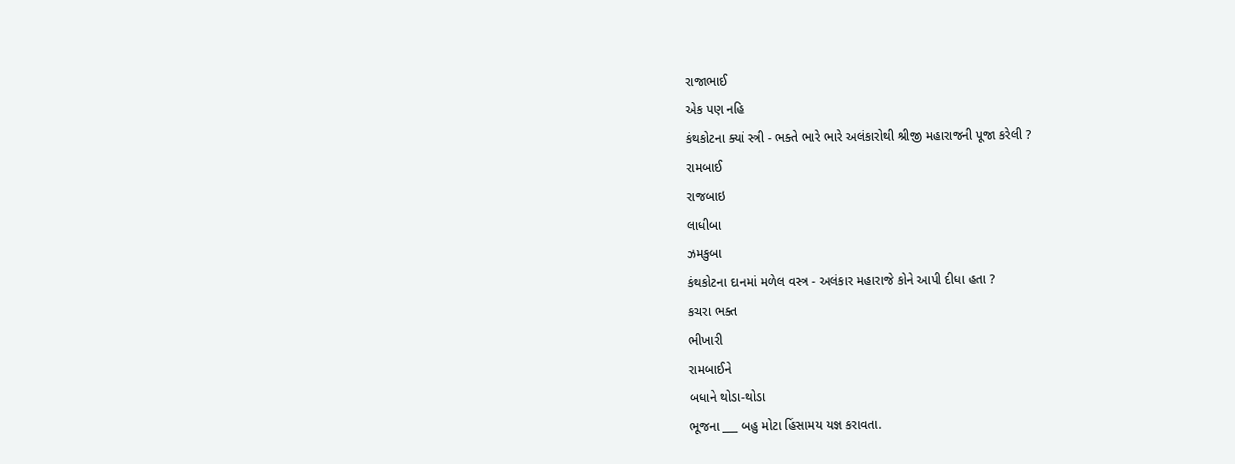રાજાભાઈ
એક પણ નહિ
કંથકોટના ક્યાં સ્ત્રી - ભક્તે ભારે ભારે અલંકારોથી શ્રીજી મહારાજની પૂજા કરેલી ?
રામબાઈ
રાજબાઇ
લાધીબા
ઝમકુબા
કંથકોટના દાનમાં મળેલ વસ્ત્ર - અલંકાર મહારાજે કોને આપી દીધા હતા ?
કચરા ભક્ત
ભીખારી
રામબાઈને
બધાને થોડા-થોડા
ભૂજના ___ બહુ મોટા હિંસામય યજ્ઞ કરાવતા.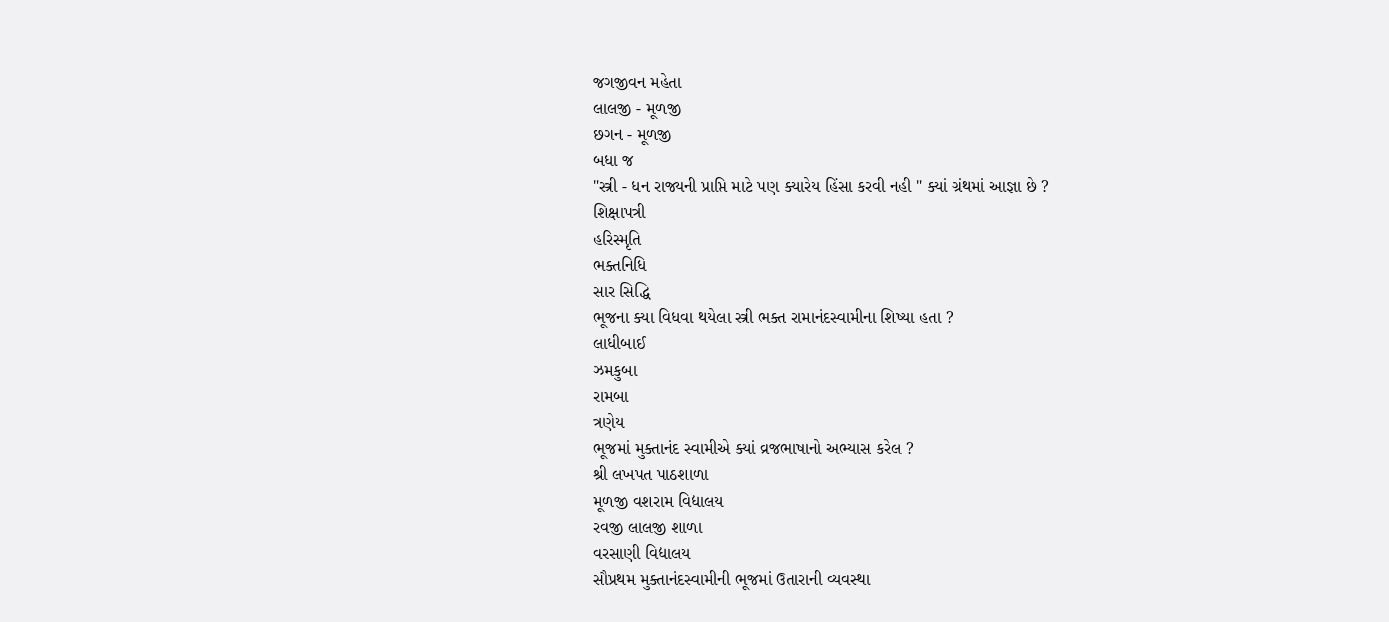જગજીવન મહેતા
લાલજી - મૂળજી
છગન - મૂળજી
બધા જ
"સ્ત્રી - ધન રાજ્યની પ્રાપ્તિ માટે પણ ક્યારેય હિંસા કરવી નહી " ક્યાં ગ્રંથમાં આજ્ઞા છે ?
શિક્ષાપત્રી
હરિસ્મૃતિ
ભક્તનિધિ
સાર સિદ્ધિ
ભૂજના ક્યા વિધવા થયેલા સ્ત્રી ભક્ત રામાનંદસ્વામીના શિષ્યા હતા ?
લાધીબાઈ
ઝમકુબા
રામબા
ત્રણેય
ભૂજમાં મુક્તાનંદ સ્વામીએ ક્યાં વ્રજભાષાનો અભ્યાસ કરેલ ?
શ્રી લખપત પાઠશાળા
મૂળજી વશરામ વિદ્યાલય
રવજી લાલજી શાળા
વરસાણી વિદ્યાલય
સૌપ્રથમ મુક્તાનંદસ્વામીની ભૂજમાં ઉતારાની વ્યવસ્થા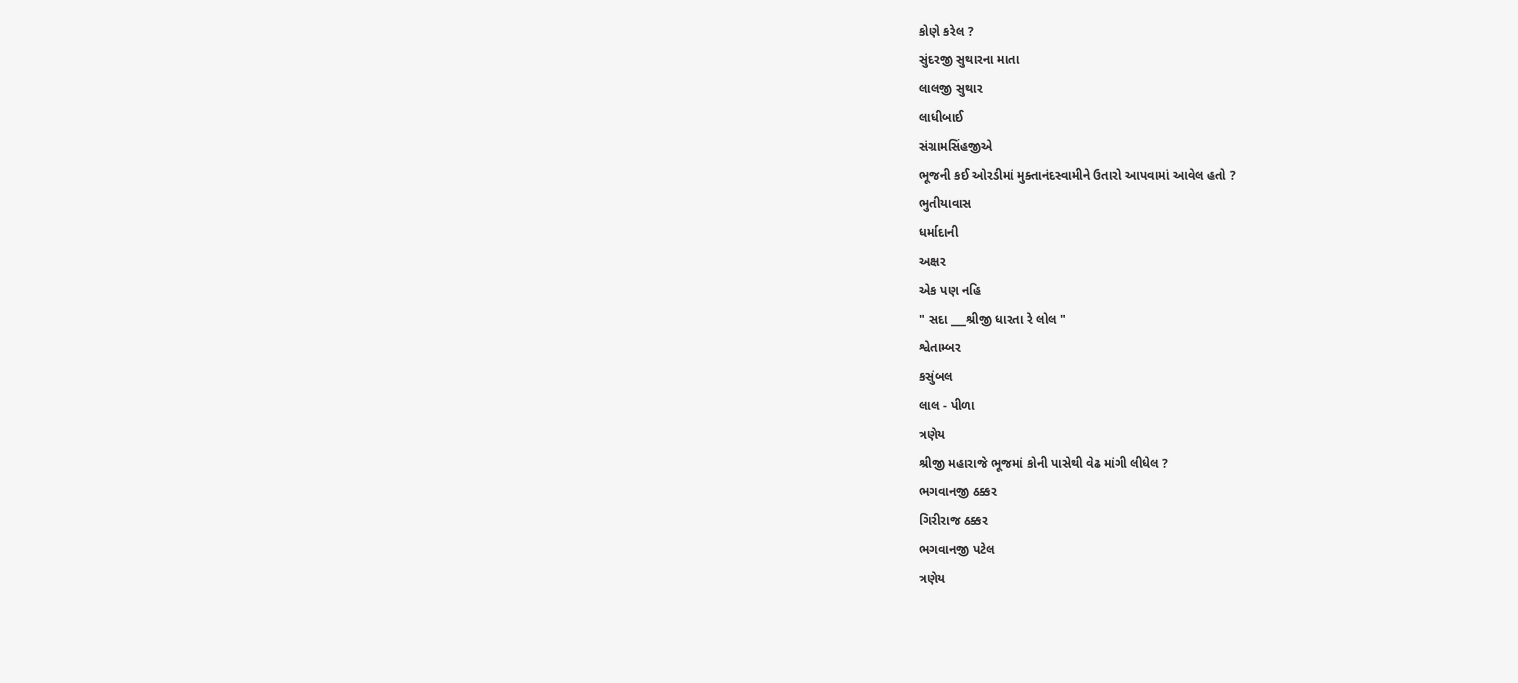કોણે કરેલ ?
સુંદરજી સુથારના માતા
લાલજી સુથાર
લાધીબાઈ
સંગ્રામસિંહજીએ
ભૂજની કઈ ઓરડીમાં મુક્તાનંદસ્વામીને ઉતારો આપવામાં આવેલ હતો ?
ભુતીયાવાસ
ધર્માદાની
અક્ષર
એક પણ નહિ
" સદા ___શ્રીજી ધારતા રે લોલ "
શ્વેતામ્બર
કસુંબલ
લાલ - પીળા
ત્રણેય
શ્રીજી મહારાજે ભૂજમાં કોની પાસેથી વેઢ માંગી લીધેલ ?
ભગવાનજી ઠક્કર
ગિરીરાજ ઠક્કર
ભગવાનજી પટેલ
ત્રણેય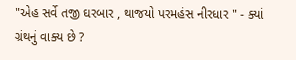"એહ સર્વે તજી ઘરબાર , થાજયો પરમહંસ નીરધાર " - ક્યાં ગ્રંથનું વાક્ય છે ?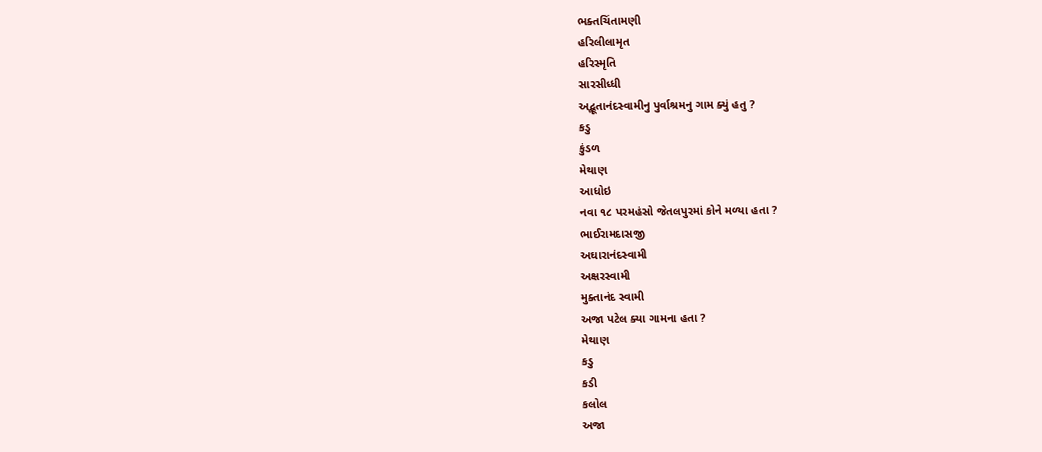ભક્તચિંતામણી
હરિલીલામૃત
હરિસ્મૃતિ
સારસીધ્ધી
અદ્ભૂતાનંદસ્વામીનુ પુર્વાશ્રમનુ ગામ ક્યું હતુ ?
કડુ
કુંડળ
મેથાણ
આધોઇ
નવા ૧૮ પરમહંસો જેતલપુરમાં કોને મળ્યા હતા ?
ભાઈરામદાસજી
અઘારાનંદસ્વામી
અક્ષરસ્વામી
મુક્તાનંદ સ્વામી
અજા પટેલ ક્યા ગામના હતા ?
મેથાણ
કડુ
કડી
કલોલ
અજા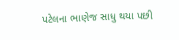પટેલના ભાણેજ સાધુ થયા પછી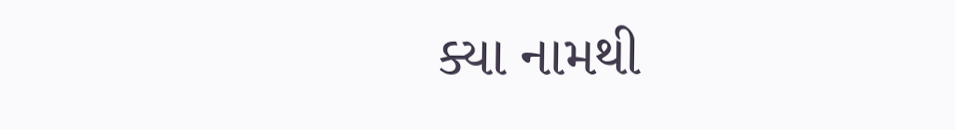ક્યા નામથી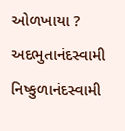ઓળખાયા ?
અદભુતાનંદસ્વામી
નિષ્કુળાનંદસ્વામી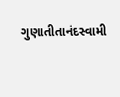ગુણાતીતાનંદસ્વામી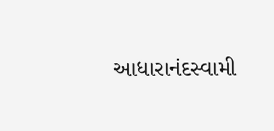આધારાનંદસ્વામી